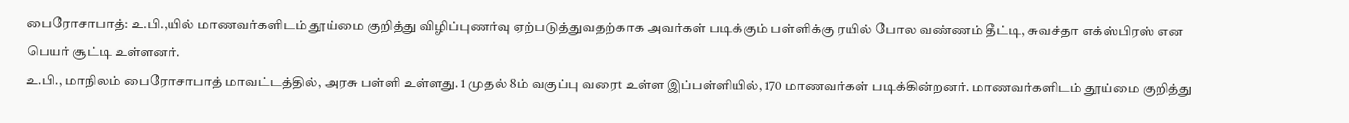பைரோசாபாத்: உ.பி.,யில் மாணவர்களிடம் தூய்மை குறித்து விழிப்புணர்வு ஏற்படுத்துவதற்காக அவர்கள் படிக்கும் பள்ளிக்கு ரயில் போல வண்ணம் தீட்டி, சுவச்தா எக்ஸ்பிரஸ் என பெயர் சூட்டி உள்ளனர்.
உ.பி., மாநிலம் பைரோசாபாத் மாவட்டத்தில், அரசு பள்ளி உள்ளது. 1 முதல் 8ம் வகுப்பு வரைt உள்ள இப்பள்ளியில், 170 மாணவர்கள் படிக்கின்றனர். மாணவர்களிடம் தூய்மை குறித்து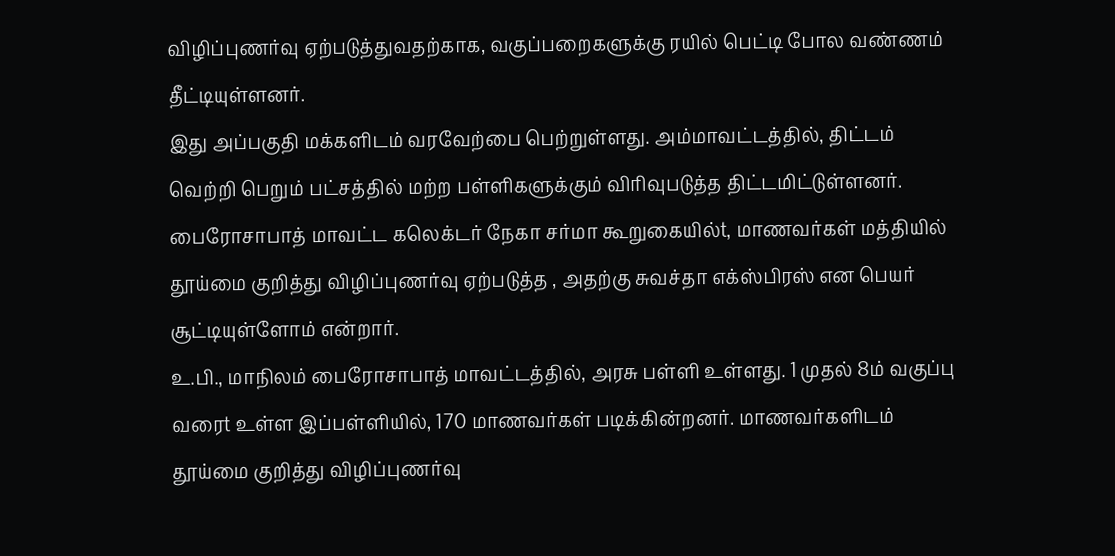விழிப்புணர்வு ஏற்படுத்துவதற்காக, வகுப்பறைகளுக்கு ரயில் பெட்டி போல வண்ணம் தீட்டியுள்ளனர்.
இது அப்பகுதி மக்களிடம் வரவேற்பை பெற்றுள்ளது. அம்மாவட்டத்தில், திட்டம் வெற்றி பெறும் பட்சத்தில் மற்ற பள்ளிகளுக்கும் விரிவுபடுத்த திட்டமிட்டுள்ளனர். பைரோசாபாத் மாவட்ட கலெக்டர் நேகா சர்மா கூறுகையில்t, மாணவர்கள் மத்தியில் தூய்மை குறித்து விழிப்புணர்வு ஏற்படுத்த , அதற்கு சுவச்தா எக்ஸ்பிரஸ் என பெயர் சூட்டியுள்ளோம் என்றார்.
உ.பி., மாநிலம் பைரோசாபாத் மாவட்டத்தில், அரசு பள்ளி உள்ளது. 1 முதல் 8ம் வகுப்பு வரைt உள்ள இப்பள்ளியில், 170 மாணவர்கள் படிக்கின்றனர். மாணவர்களிடம் தூய்மை குறித்து விழிப்புணர்வு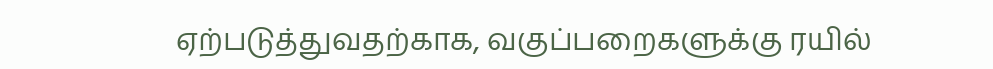ஏற்படுத்துவதற்காக, வகுப்பறைகளுக்கு ரயில்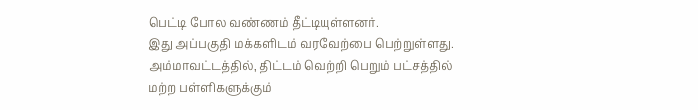பெட்டி போல வண்ணம் தீட்டியுள்ளனர்.
இது அப்பகுதி மக்களிடம் வரவேற்பை பெற்றுள்ளது. அம்மாவட்டத்தில், திட்டம் வெற்றி பெறும் பட்சத்தில் மற்ற பள்ளிகளுக்கும்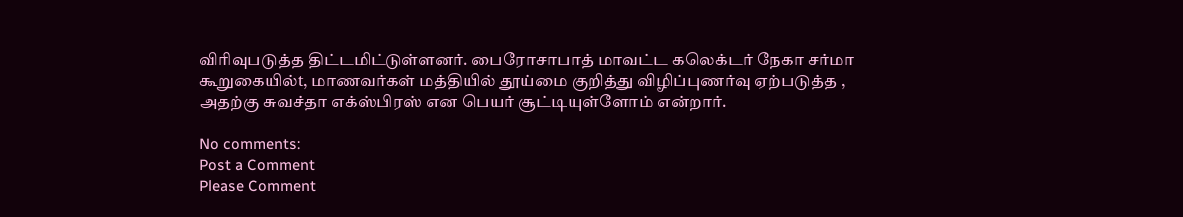விரிவுபடுத்த திட்டமிட்டுள்ளனர். பைரோசாபாத் மாவட்ட கலெக்டர் நேகா சர்மா கூறுகையில்t, மாணவர்கள் மத்தியில் தூய்மை குறித்து விழிப்புணர்வு ஏற்படுத்த , அதற்கு சுவச்தா எக்ஸ்பிரஸ் என பெயர் சூட்டியுள்ளோம் என்றார்.

No comments:
Post a Comment
Please Comment